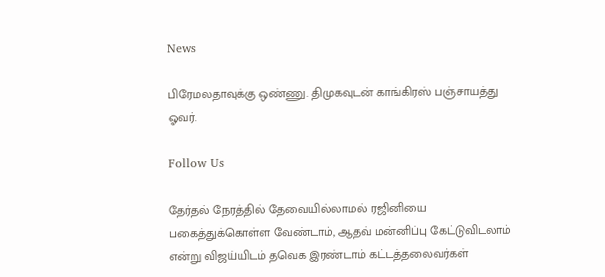News

பிரேமலதாவுக்கு ஒண்ணு. திமுகவுடன் காங்கிரஸ் பஞ்சாயத்து ஓவர்.

Follow Us

தேர்தல் நேரத்தில் தேவையில்லாமல் ரஜினியை பகைத்துக்கொள்ள வேண்டாம், ஆதவ் மன்னிப்பு கேட்டுவிடலாம் என்று விஜய்யிடம் தவெக இரண்டாம் கட்டத்தலைவர்கள்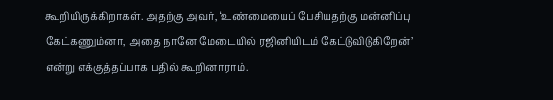கூறியிருக்கிறாகள். அதற்கு அவர், ‘உண்மையைப் பேசியதற்கு மன்னிப்பு கேட்கணும்னா, அதை நானே மேடையில் ரஜினியிடம் கேட்டுவிடுகிறேன்’ என்று எக்குத்தப்பாக பதில் கூறினாராம்.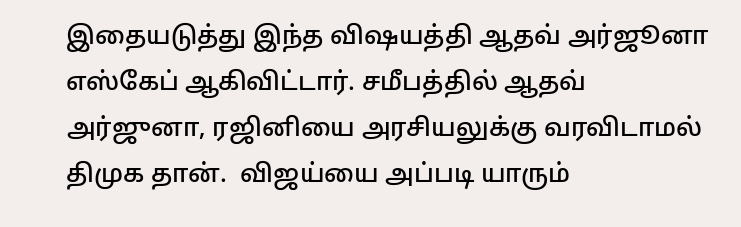இதையடுத்து இந்த விஷயத்தி ஆதவ் அர்ஜூனா எஸ்கேப் ஆகிவிட்டார். சமீபத்தில் ஆதவ் அர்ஜுனா, ரஜினியை அரசியலுக்கு வரவிடாமல் திமுக தான்.  விஜய்யை அப்படி யாரும்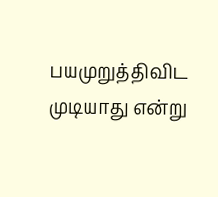பயமுறுத்திவிட முடியாது என்று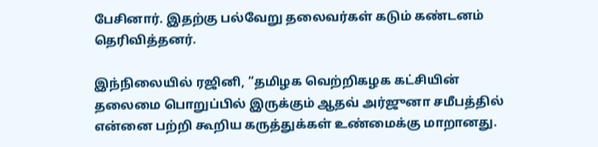பேசினார். இதற்கு பல்வேறு தலைவர்கள் கடும் கண்டனம் தெரிவித்தனர்.

இந்நிலையில் ரஜினி, “தமிழக வெற்றிகழக கட்சியின் தலைமை பொறுப்பில் இருக்கும் ஆதவ் அர்ஜுனா சமீபத்தில் என்னை பற்றி கூறிய கருத்துக்கள் உண்மைக்கு மாறானது.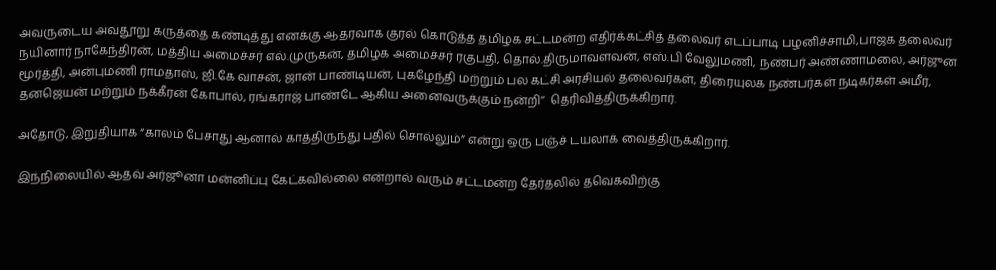அவருடைய அவதூறு கருத்தை கண்டித்து எனக்கு ஆதரவாக குரல் கொடுத்த தமிழக சட்டமன்ற எதிர்க்கட்சித் தலைவர் எடப்பாடி பழனிச்சாமி,பாஜக தலைவர் நயினார் நாகேந்திரன், மத்திய அமைச்சர் எல்.முருகன், தமிழக அமைச்சர் ரகுபதி, தொல்.திருமாவளவன், எஸ்.பி வேலுமணி, நண்பர் அண்ணாமலை, அர்ஜுன மூர்த்தி, அன்புமணி ராமதாஸ், ஜி.கே வாசன், ஜான் பாண்டியன், புகழேந்தி மற்றும் பல கட்சி அரசியல் தலைவர்கள், திரையுலக நண்பர்கள் நடிகர்கள் அமீர், தனஜெயன் மற்றும் நக்கீரன் கோபால், ரங்கராஜ் பாண்டே ஆகிய அனைவருக்கும் நன்றி’’  தெரிவித்திருக்கிறார்.

அதோடு, இறுதியாக “காலம் பேசாது ஆனால் காத்திருந்து பதில் சொல்லும்” என்று ஒரு பஞ்ச் டயலாக் வைத்திருக்கிறார்.

இந்நிலையில் ஆதவ் அர்ஜூனா மன்னிப்பு கேட்கவில்லை என்றால் வரும் சட்டமன்ற தேர்தலில் தவெகவிற்கு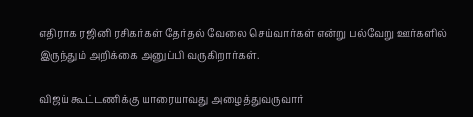எதிராக ரஜினி ரசிகர்கள் தேர்தல் வேலை செய்வார்கள் என்று பல்வேறு ஊர்களில் இருந்தும் அறிக்கை அனுப்பி வருகிறார்கள்.

விஜய் கூட்டணிக்கு யாரையாவது அழைத்துவருவார்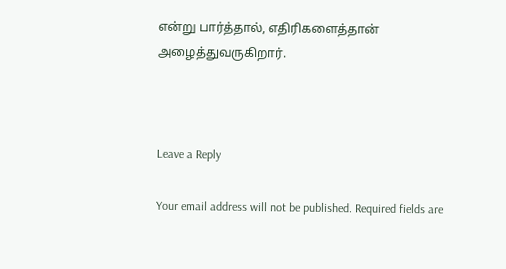என்று பார்த்தால், எதிரிகளைத்தான் அழைத்துவருகிறார்.



Leave a Reply

Your email address will not be published. Required fields are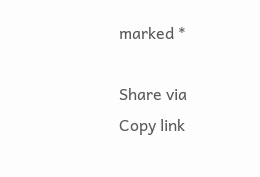marked *

Share via
Copy link